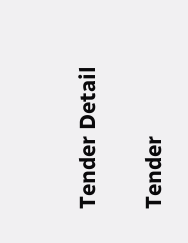Tender Detail

Tender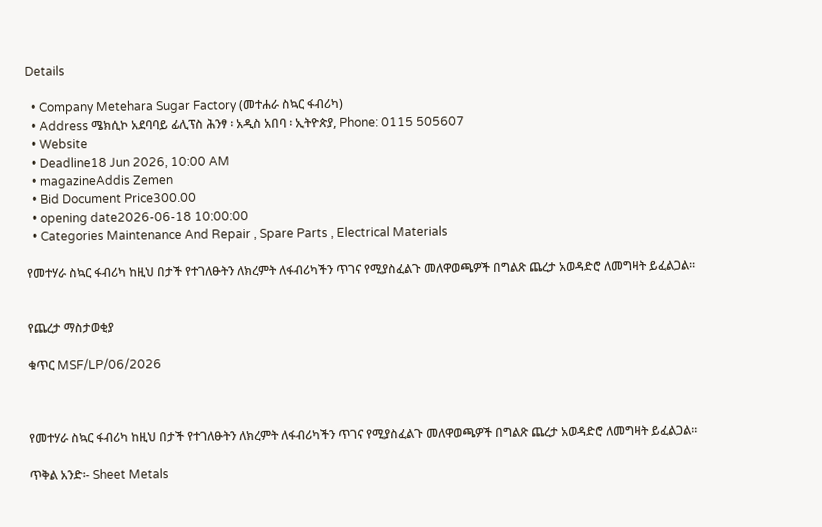Details

  • Company Metehara Sugar Factory (መተሐራ ስኳር ፋብሪካ)
  • Address ሜክሲኮ አደባባይ ፊሊፕስ ሕንፃ ፡ አዲስ አበባ ፡ ኢትዮጵያ, Phone: 0115 505607
  • Website
  • Deadline18 Jun 2026, 10:00 AM
  • magazineAddis Zemen
  • Bid Document Price300.00
  • opening date2026-06-18 10:00:00
  • Categories Maintenance And Repair , Spare Parts , Electrical Materials

የመተሃራ ስኳር ፋብሪካ ከዚህ በታች የተገለፁትን ለክረምት ለፋብሪካችን ጥገና የሚያስፈልጉ መለዋወጫዎች በግልጽ ጨረታ አወዳድሮ ለመግዛት ይፈልጋል።


የጨረታ ማስታወቂያ

ቁጥር MSF/LP/06/2026



የመተሃራ ስኳር ፋብሪካ ከዚህ በታች የተገለፁትን ለክረምት ለፋብሪካችን ጥገና የሚያስፈልጉ መለዋወጫዎች በግልጽ ጨረታ አወዳድሮ ለመግዛት ይፈልጋል።

ጥቅል አንድ፡- Sheet Metals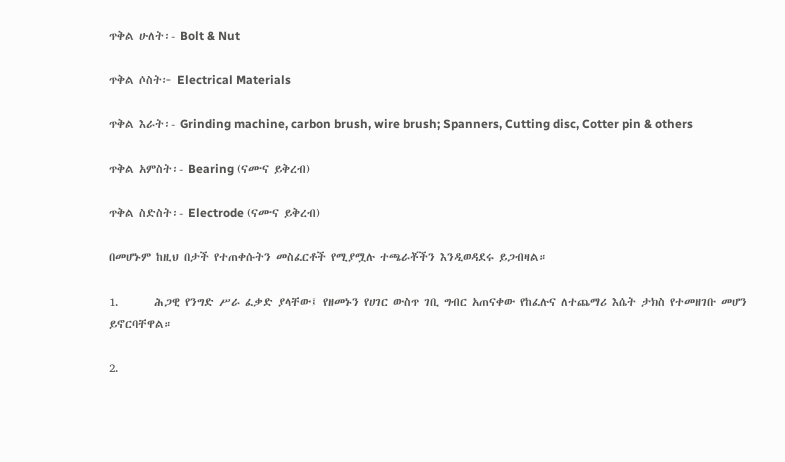ጥቅል ሁለት፡- Bolt & Nut

ጥቅል ሶስት፦ Electrical Materials

ጥቅል እራት፡- Grinding machine, carbon brush, wire brush; Spanners, Cutting disc, Cotter pin & others

ጥቅል አምስት፡- Bearing (ናሙና ይቅረብ)

ጥቅል ስድስት፡- Electrode (ናሙና ይቅረብ)

በመሆኑም ከዚህ በታች የተጠቀሱትን መስፈርቶች የሚያሟሉ ተጫራቾችን እንዲወዳደሩ ይጋብዛል።

1.       ሕጋዊ የንግድ ሥራ ፈቃድ ያላቸው፤ የዘመኑን የሀገር ውስጥ ገቢ ግብር አጠናቀው የከፈሉና ለተጨማሪ እሴት ታክስ የተመዘገቡ መሆን ይኖርባቸዋል።

2.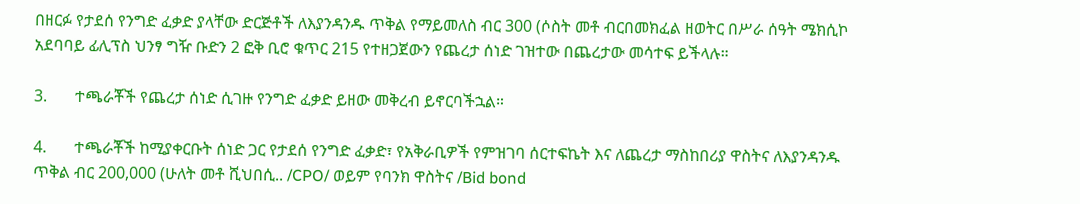በዘርፉ የታደሰ የንግድ ፈቃድ ያላቸው ድርጅቶች ለእያንዳንዱ ጥቅል የማይመለስ ብር 300 (ሶስት መቶ ብርበመክፈል ዘወትር በሥራ ሰዓት ሜክሲኮ አደባባይ ፊሊፕስ ህንፃ ግዥ ቡድን 2 ፎቅ ቢሮ ቁጥር 215 የተዘጋጀውን የጨረታ ሰነድ ገዝተው በጨረታው መሳተፍ ይችላሉ።

3.       ተጫራቾች የጨረታ ሰነድ ሲገዙ የንግድ ፈቃድ ይዘው መቅረብ ይኖርባችኋል።

4.       ተጫራቾች ከሚያቀርቡት ሰነድ ጋር የታደሰ የንግድ ፈቃድ፣ የአቅራቢዎች የምዝገባ ሰርተፍኬት እና ለጨረታ ማስከበሪያ ዋስትና ለእያንዳንዱ ጥቅል ብር 200,000 (ሁለት መቶ ሺህበሲ.. /CPO/ ወይም የባንክ ዋስትና /Bid bond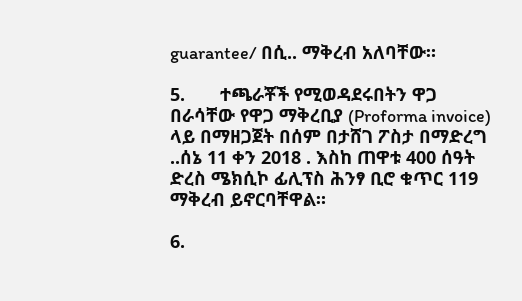guarantee/ በሲ.. ማቅረብ አለባቸው።

5.       ተጫራቾች የሚወዳደሩበትን ዋጋ በራሳቸው የዋጋ ማቅረቢያ (Proforma invoice) ላይ በማዘጋጀት በሰም በታሸገ ፖስታ በማድረግ ..ሰኔ 11 ቀን 2018 . እስከ ጠዋቱ 400 ሰዓት ድረስ ሜክሲኮ ፊሊፕስ ሕንፃ ቢሮ ቁጥር 119 ማቅረብ ይኖርባቸዋል።

6.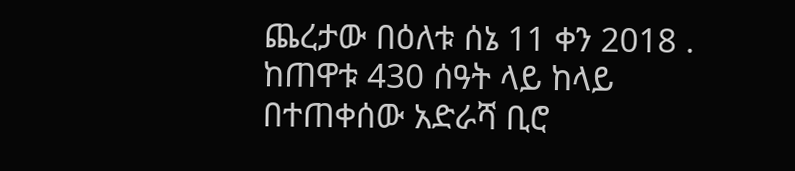ጨረታው በዕለቱ ሰኔ 11 ቀን 2018 . ከጠዋቱ 430 ሰዓት ላይ ከላይ በተጠቀሰው አድራሻ ቢሮ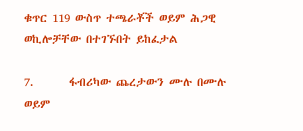ቁጥር 119 ውስጥ ተጫራቾች ወይም ሕጋዊ ወኪሎቻቸው በተገኙበት ይከፈታል

7.       ፋብሪካው ጨረታውን ሙሉ በሙሉ ወይም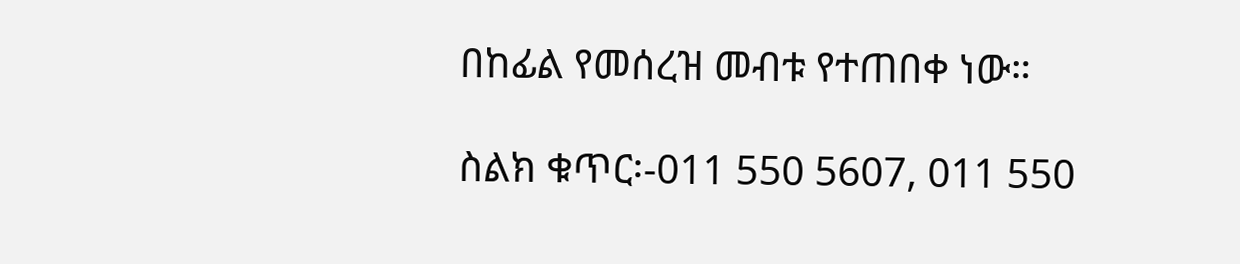በከፊል የመሰረዝ መብቱ የተጠበቀ ነው።

ስልክ ቁጥር፡-011 550 5607, 011 550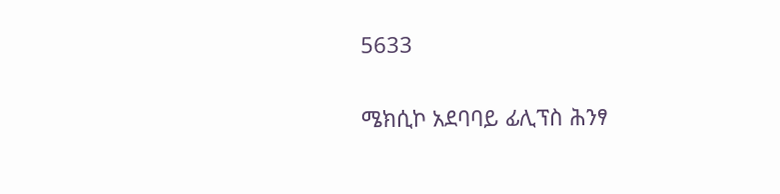5633

ሜክሲኮ አደባባይ ፊሊፕስ ሕንፃ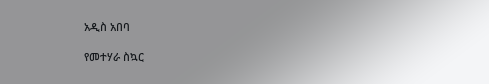አዲስ አበባ

የመተሃራ ስኳር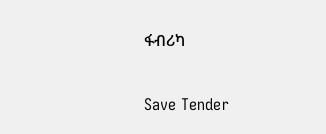ፋብሪካ

Save Tender